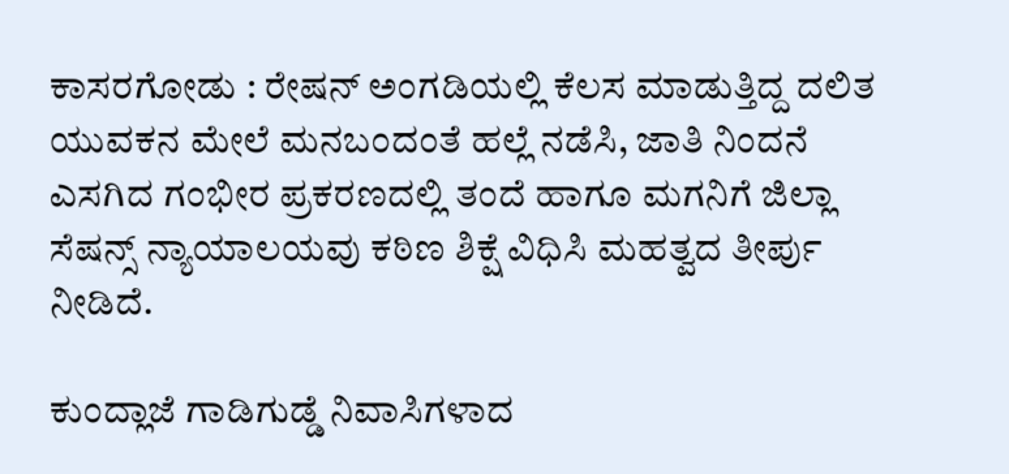ಕಾಸರಗೋಡು : ರೇಷನ್ ಅಂಗಡಿಯಲ್ಲಿ ಕೆಲಸ ಮಾಡುತ್ತಿದ್ದ ದಲಿತ ಯುವಕನ ಮೇಲೆ ಮನಬಂದಂತೆ ಹಲ್ಲೆ ನಡೆಸಿ, ಜಾತಿ ನಿಂದನೆ ಎಸಗಿದ ಗಂಭೀರ ಪ್ರಕರಣದಲ್ಲಿ ತಂದೆ ಹಾಗೂ ಮಗನಿಗೆ ಜಿಲ್ಲಾ ಸೆಷನ್ಸ್ ನ್ಯಾಯಾಲಯವು ಕಠಿಣ ಶಿಕ್ಷೆ ವಿಧಿಸಿ ಮಹತ್ವದ ತೀರ್ಪು ನೀಡಿದೆ.

ಕುಂದ್ಲಾಜೆ ಗಾಡಿಗುಡ್ಡೆ ನಿವಾಸಿಗಳಾದ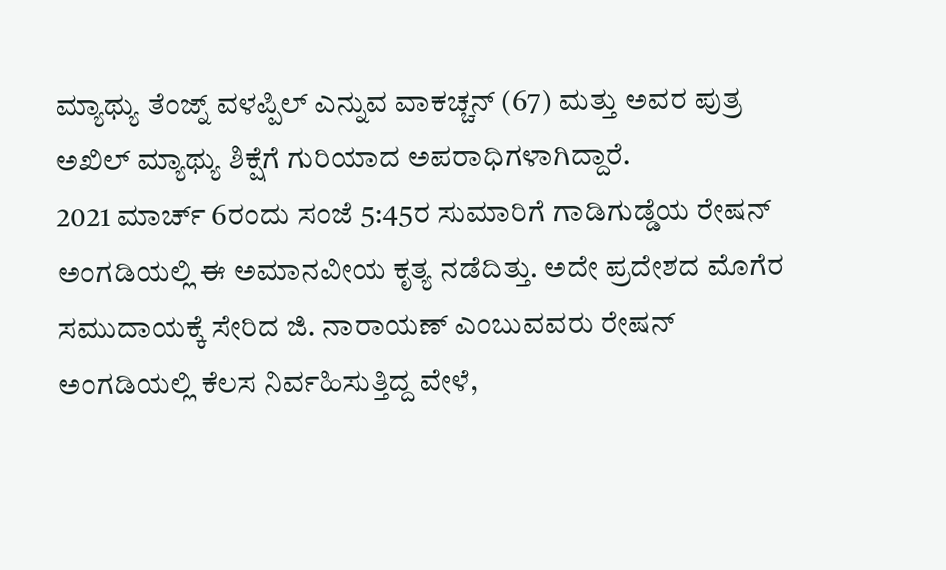ಮ್ಯಾಥ್ಯು ತೆಂಜ್ನ್ ವಳಪ್ಪಿಲ್ ಎನ್ನುವ ವಾಕಚ್ಚನ್ (67) ಮತ್ತು ಅವರ ಪುತ್ರ ಅಖಿಲ್ ಮ್ಯಾಥ್ಯು ಶಿಕ್ಷೆಗೆ ಗುರಿಯಾದ ಅಪರಾಧಿಗಳಾಗಿದ್ದಾರೆ.
2021 ಮಾರ್ಚ್ 6ರಂದು ಸಂಜೆ 5:45ರ ಸುಮಾರಿಗೆ ಗಾಡಿಗುಡ್ಡೆಯ ರೇಷನ್ ಅಂಗಡಿಯಲ್ಲಿ ಈ ಅಮಾನವೀಯ ಕೃತ್ಯ ನಡೆದಿತ್ತು. ಅದೇ ಪ್ರದೇಶದ ಮೊಗೆರ ಸಮುದಾಯಕ್ಕೆ ಸೇರಿದ ಜಿ. ನಾರಾಯಣ್ ಎಂಬುವವರು ರೇಷನ್ ಅಂಗಡಿಯಲ್ಲಿ ಕೆಲಸ ನಿರ್ವಹಿಸುತ್ತಿದ್ದ ವೇಳೆ,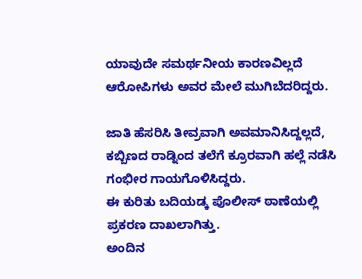ಯಾವುದೇ ಸಮರ್ಥನೀಯ ಕಾರಣವಿಲ್ಲದೆ ಆರೋಪಿಗಳು ಅವರ ಮೇಲೆ ಮುಗಿಬೆದರಿದ್ದರು.

ಜಾತಿ ಹೆಸರಿಸಿ ತೀವ್ರವಾಗಿ ಅವಮಾನಿಸಿದ್ದಲ್ಲದೆ, ಕಬ್ಬಿಣದ ರಾಡ್ನಿಂದ ತಲೆಗೆ ಕ್ರೂರವಾಗಿ ಹಲ್ಲೆ ನಡೆಸಿ ಗಂಭೀರ ಗಾಯಗೊಳಿಸಿದ್ದರು.
ಈ ಕುರಿತು ಬದಿಯಡ್ಕ ಪೊಲೀಸ್ ಠಾಣೆಯಲ್ಲಿ ಪ್ರಕರಣ ದಾಖಲಾಗಿತ್ತು.
ಅಂದಿನ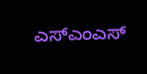ಎಸ್ಎಂಎಸ್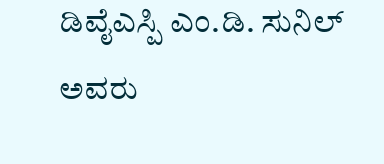ಡಿವೈಎಸ್ಪಿ ಎಂ.ಡಿ. ಸುನಿಲ್ ಅವರು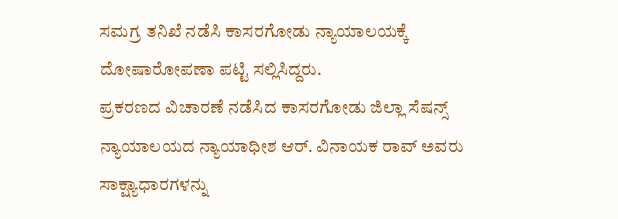ಸಮಗ್ರ ತನಿಖೆ ನಡೆಸಿ ಕಾಸರಗೋಡು ನ್ಯಾಯಾಲಯಕ್ಕೆ ದೋಷಾರೋಪಣಾ ಪಟ್ಟಿ ಸಲ್ಲಿಸಿದ್ದರು.
ಪ್ರಕರಣದ ವಿಚಾರಣೆ ನಡೆಸಿದ ಕಾಸರಗೋಡು ಜಿಲ್ಲಾ ಸೆಷನ್ಸ್ ನ್ಯಾಯಾಲಯದ ನ್ಯಾಯಾಧೀಶ ಆರ್. ವಿನಾಯಕ ರಾವ್ ಅವರು ಸಾಕ್ಷ್ಯಾಧಾರಗಳನ್ನು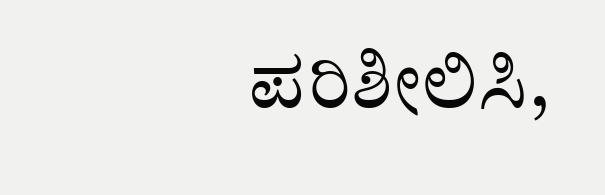ಪರಿಶೀಲಿಸಿ,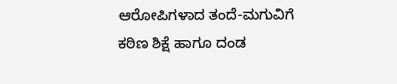ಆರೋಪಿಗಳಾದ ತಂದೆ-ಮಗುವಿಗೆ ಕಠಿಣ ಶಿಕ್ಷೆ ಹಾಗೂ ದಂಡ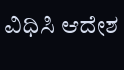ವಿಧಿಸಿ ಆದೇಶ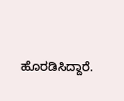ಹೊರಡಿಸಿದ್ದಾರೆ.